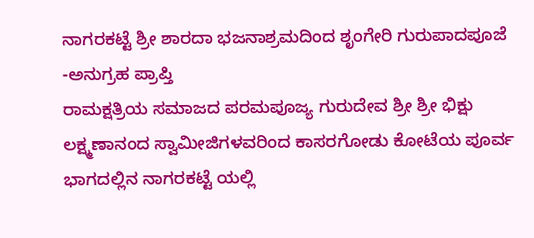ನಾಗರಕಟ್ಟೆ ಶ್ರೀ ಶಾರದಾ ಭಜನಾಶ್ರಮದಿಂದ ಶೃಂಗೇರಿ ಗುರುಪಾದಪೂಜೆ -ಅನುಗ್ರಹ ಪ್ರಾಪ್ತಿ
ರಾಮಕ್ಷತ್ರಿಯ ಸಮಾಜದ ಪರಮಪೂಜ್ಯ ಗುರುದೇವ ಶ್ರೀ ಶ್ರೀ ಭಿಕ್ಷು ಲಕ್ಷ್ಮಣಾನಂದ ಸ್ವಾಮೀಜಿಗಳವರಿಂದ ಕಾಸರಗೋಡು ಕೋಟೆಯ ಪೂರ್ವ ಭಾಗದಲ್ಲಿನ ನಾಗರಕಟ್ಟೆ ಯಲ್ಲಿ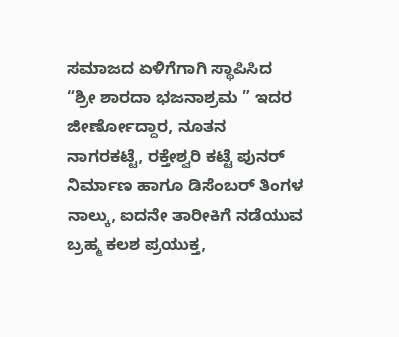ಸಮಾಜದ ಏಳಿಗೆಗಾಗಿ ಸ್ಥಾಪಿಸಿದ “ಶ್ರೀ ಶಾರದಾ ಭಜನಾಶ್ರಮ ” ಇದರ ಜೀರ್ಣೋದ್ದಾರ, ನೂತನ ನಾಗರಕಟ್ಟೆ, ರಕ್ತೇಶ್ವರಿ ಕಟ್ಟೆ ಪುನರ್ ನಿರ್ಮಾಣ ಹಾಗೂ ಡಿಸೆಂಬರ್ ತಿಂಗಳ ನಾಲ್ಕು, ಐದನೇ ತಾರೀಕಿಗೆ ನಡೆಯುವ ಬ್ರಹ್ಮ ಕಲಶ ಪ್ರಯುಕ್ತ,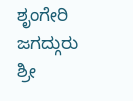ಶೃಂಗೇರಿ ಜಗದ್ಗುರು ಶ್ರೀ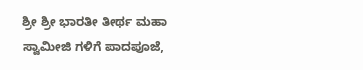ಶ್ರೀ ಶ್ರೀ ಭಾರತೀ ತೀರ್ಥ ಮಹಾ ಸ್ವಾಮೀಜಿ ಗಳಿಗೆ ಪಾದಪೂಜೆ,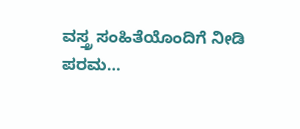ವಸ್ತ್ರ ಸಂಹಿತೆಯೊಂದಿಗೆ ನೀಡಿ ಪರಮ…